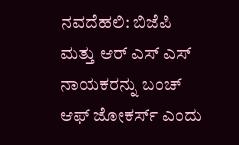ನವದೆಹಲಿ: ಬಿಜೆಪಿ ಮತ್ತು ಆರ್ ಎಸ್ ಎಸ್ ನಾಯಕರನ್ನು ಬಂಚ್ ಆಫ್ ಜೋಕರ್ಸ್ ಎಂದು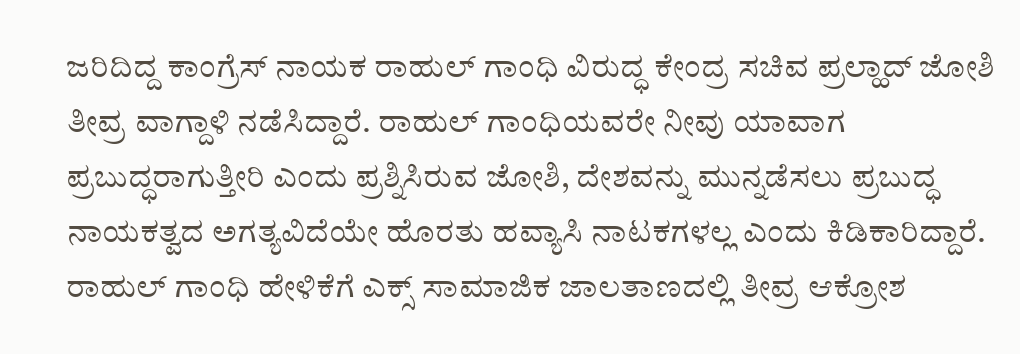ಜರಿದಿದ್ದ ಕಾಂಗ್ರೆಸ್ ನಾಯಕ ರಾಹುಲ್ ಗಾಂಧಿ ವಿರುದ್ಧ ಕೇಂದ್ರ ಸಚಿವ ಪ್ರಲ್ಹಾದ್ ಜೋಶಿ ತೀವ್ರ ವಾಗ್ದಾಳಿ ನಡೆಸಿದ್ದಾರೆ. ರಾಹುಲ್ ಗಾಂಧಿಯವರೇ ನೀವು ಯಾವಾಗ ಪ್ರಬುದ್ಧರಾಗುತ್ತೀರಿ ಎಂದು ಪ್ರಶ್ನಿಸಿರುವ ಜೋಶಿ, ದೇಶವನ್ನು ಮುನ್ನಡೆಸಲು ಪ್ರಬುದ್ಧ ನಾಯಕತ್ವದ ಅಗತ್ಯವಿದೆಯೇ ಹೊರತು ಹವ್ಯಾಸಿ ನಾಟಕಗಳಲ್ಲ ಎಂದು ಕಿಡಿಕಾರಿದ್ದಾರೆ.
ರಾಹುಲ್ ಗಾಂಧಿ ಹೇಳಿಕೆಗೆ ಎಕ್ಸ್ ಸಾಮಾಜಿಕ ಜಾಲತಾಣದಲ್ಲಿ ತೀವ್ರ ಆಕ್ರೋಶ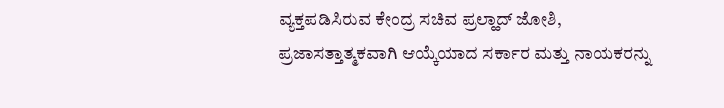ವ್ಯಕ್ತಪಡಿಸಿರುವ ಕೇಂದ್ರ ಸಚಿವ ಪ್ರಲ್ಹಾದ್ ಜೋಶಿ, ಪ್ರಜಾಸತ್ತಾತ್ಮಕವಾಗಿ ಆಯ್ಕೆಯಾದ ಸರ್ಕಾರ ಮತ್ತು ನಾಯಕರನ್ನು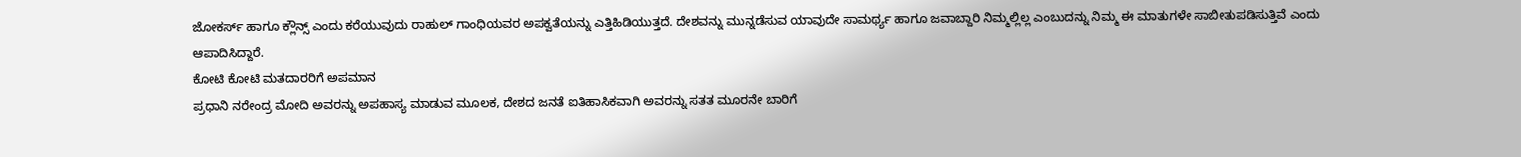ಜೋಕರ್ಸ್ ಹಾಗೂ ಕ್ಲೌನ್ಸ್ ಎಂದು ಕರೆಯುವುದು ರಾಹುಲ್ ಗಾಂಧಿಯವರ ಅಪಕ್ವತೆಯನ್ನು ಎತ್ತಿಹಿಡಿಯುತ್ತದೆ. ದೇಶವನ್ನು ಮುನ್ನಡೆಸುವ ಯಾವುದೇ ಸಾಮರ್ಥ್ಯ ಹಾಗೂ ಜವಾಬ್ದಾರಿ ನಿಮ್ಮಲ್ಲಿಲ್ಲ ಎಂಬುದನ್ನು ನಿಮ್ಮ ಈ ಮಾತುಗಳೇ ಸಾಬೀತುಪಡಿಸುತ್ತಿವೆ ಎಂದು ಆಪಾದಿಸಿದ್ದಾರೆ.
ಕೋಟಿ ಕೋಟಿ ಮತದಾರರಿಗೆ ಅಪಮಾನ
ಪ್ರಧಾನಿ ನರೇಂದ್ರ ಮೋದಿ ಅವರನ್ನು ಅಪಹಾಸ್ಯ ಮಾಡುವ ಮೂಲಕ, ದೇಶದ ಜನತೆ ಐತಿಹಾಸಿಕವಾಗಿ ಅವರನ್ನು ಸತತ ಮೂರನೇ ಬಾರಿಗೆ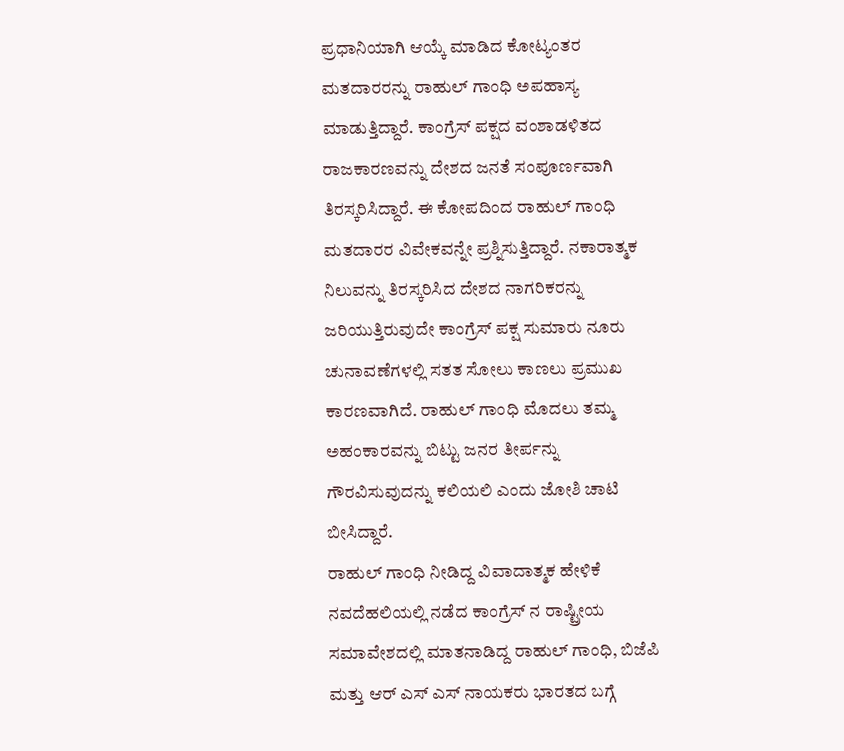ಪ್ರಧಾನಿಯಾಗಿ ಆಯ್ಕೆ ಮಾಡಿದ ಕೋಟ್ಯಂತರ ಮತದಾರರನ್ನು ರಾಹುಲ್ ಗಾಂಧಿ ಅಪಹಾಸ್ಯ ಮಾಡುತ್ತಿದ್ದಾರೆ. ಕಾಂಗ್ರೆಸ್ ಪಕ್ಷದ ವಂಶಾಡಳಿತದ ರಾಜಕಾರಣವನ್ನು ದೇಶದ ಜನತೆ ಸಂಪೂರ್ಣವಾಗಿ ತಿರಸ್ಕರಿಸಿದ್ದಾರೆ. ಈ ಕೋಪದಿಂದ ರಾಹುಲ್ ಗಾಂಧಿ ಮತದಾರರ ವಿವೇಕವನ್ನೇ ಪ್ರಶ್ನಿಸುತ್ತಿದ್ದಾರೆ. ನಕಾರಾತ್ಮಕ ನಿಲುವನ್ನು ತಿರಸ್ಕರಿಸಿದ ದೇಶದ ನಾಗರಿಕರನ್ನು ಜರಿಯುತ್ತಿರುವುದೇ ಕಾಂಗ್ರೆಸ್ ಪಕ್ಷ ಸುಮಾರು ನೂರು ಚುನಾವಣೆಗಳಲ್ಲಿ ಸತತ ಸೋಲು ಕಾಣಲು ಪ್ರಮುಖ ಕಾರಣವಾಗಿದೆ. ರಾಹುಲ್ ಗಾಂಧಿ ಮೊದಲು ತಮ್ಮ ಅಹಂಕಾರವನ್ನು ಬಿಟ್ಟು ಜನರ ತೀರ್ಪನ್ನು ಗೌರವಿಸುವುದನ್ನು ಕಲಿಯಲಿ ಎಂದು ಜೋಶಿ ಚಾಟಿ ಬೀಸಿದ್ದಾರೆ.
ರಾಹುಲ್ ಗಾಂಧಿ ನೀಡಿದ್ದ ವಿವಾದಾತ್ಮಕ ಹೇಳಿಕೆ
ನವದೆಹಲಿಯಲ್ಲಿ ನಡೆದ ಕಾಂಗ್ರೆಸ್ ನ ರಾಷ್ಟ್ರೀಯ ಸಮಾವೇಶದಲ್ಲಿ ಮಾತನಾಡಿದ್ದ ರಾಹುಲ್ ಗಾಂಧಿ, ಬಿಜೆಪಿ ಮತ್ತು ಆರ್ ಎಸ್ ಎಸ್ ನಾಯಕರು ಭಾರತದ ಬಗ್ಗೆ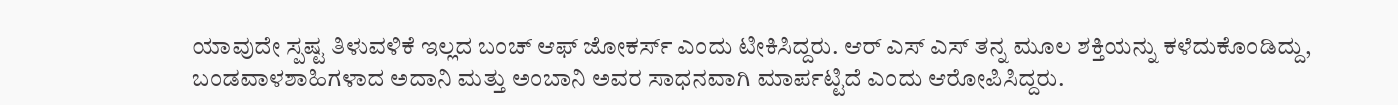ಯಾವುದೇ ಸ್ಪಷ್ಟ ತಿಳುವಳಿಕೆ ಇಲ್ಲದ ಬಂಚ್ ಆಫ್ ಜೋಕರ್ಸ್ ಎಂದು ಟೀಕಿಸಿದ್ದರು. ಆರ್ ಎಸ್ ಎಸ್ ತನ್ನ ಮೂಲ ಶಕ್ತಿಯನ್ನು ಕಳೆದುಕೊಂಡಿದ್ದು, ಬಂಡವಾಳಶಾಹಿಗಳಾದ ಅದಾನಿ ಮತ್ತು ಅಂಬಾನಿ ಅವರ ಸಾಧನವಾಗಿ ಮಾರ್ಪಟ್ಟಿದೆ ಎಂದು ಆರೋಪಿಸಿದ್ದರು.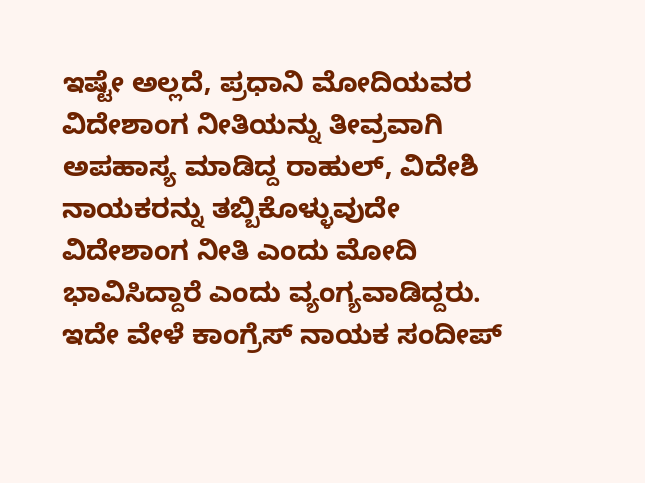ಇಷ್ಟೇ ಅಲ್ಲದೆ, ಪ್ರಧಾನಿ ಮೋದಿಯವರ ವಿದೇಶಾಂಗ ನೀತಿಯನ್ನು ತೀವ್ರವಾಗಿ ಅಪಹಾಸ್ಯ ಮಾಡಿದ್ದ ರಾಹುಲ್, ವಿದೇಶಿ ನಾಯಕರನ್ನು ತಬ್ಬಿಕೊಳ್ಳುವುದೇ ವಿದೇಶಾಂಗ ನೀತಿ ಎಂದು ಮೋದಿ ಭಾವಿಸಿದ್ದಾರೆ ಎಂದು ವ್ಯಂಗ್ಯವಾಡಿದ್ದರು. ಇದೇ ವೇಳೆ ಕಾಂಗ್ರೆಸ್ ನಾಯಕ ಸಂದೀಪ್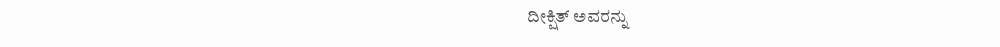ದೀಕ್ಷಿತ್ ಅವರನ್ನು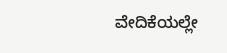ವೇದಿಕೆಯಲ್ಲೇ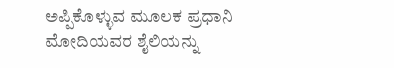ಅಪ್ಪಿಕೊಳ್ಳುವ ಮೂಲಕ ಪ್ರಧಾನಿ ಮೋದಿಯವರ ಶೈಲಿಯನ್ನು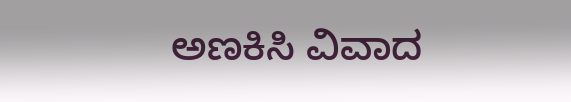ಅಣಕಿಸಿ ವಿವಾದ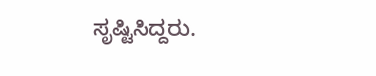ಸೃಷ್ಟಿಸಿದ್ದರು.